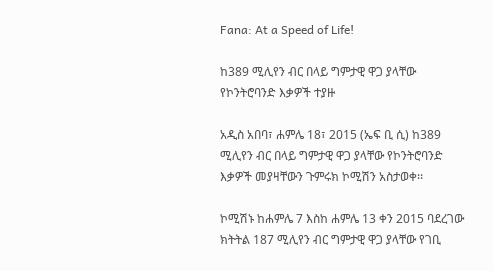Fana: At a Speed of Life!

ከ389 ሚሊየን ብር በላይ ግምታዊ ዋጋ ያላቸው የኮንትሮባንድ እቃዎች ተያዙ

አዲስ አበባ፣ ሐምሌ 18፣ 2015 (ኤፍ ቢ ሲ) ከ389 ሚሊየን ብር በላይ ግምታዊ ዋጋ ያላቸው የኮንትሮባንድ እቃዎች መያዛቸውን ጉምሩክ ኮሚሽን አስታወቀ፡፡

ኮሚሽኑ ከሐምሌ 7 እስከ ሐምሌ 13 ቀን 2015 ባደረገው ክትትል 187 ሚሊየን ብር ግምታዊ ዋጋ ያላቸው የገቢ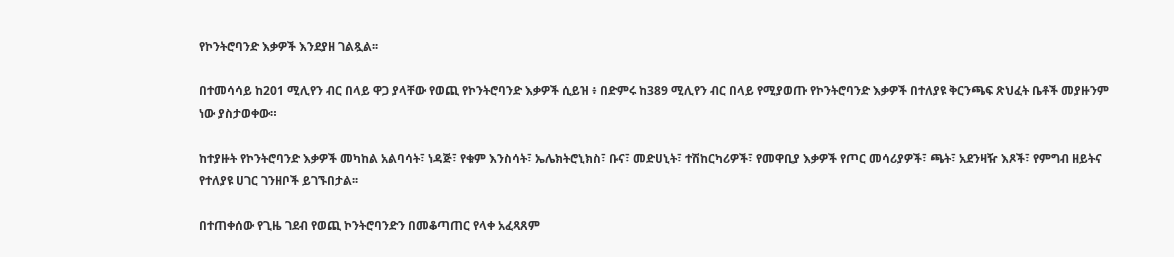የኮንትሮባንድ እቃዎች እንደያዘ ገልጿል፡፡

በተመሳሳይ ከ201 ሚሊየን ብር በላይ ዋጋ ያላቸው የወጪ የኮንትሮባንድ እቃዎች ሲይዝ ፥ በድምሩ ከ389 ሚሊየን ብር በላይ የሚያወጡ የኮንትሮባንድ እቃዎች በተለያዩ ቅርንጫፍ ጽህፈት ቤቶች መያዙንም ነው ያስታወቀው።

ከተያዙት የኮንትሮባንድ እቃዎች መካከል አልባሳት፣ ነዳጅ፣ የቁም እንስሳት፣ ኤሌክትሮኒክስ፣ ቡና፣ መድሀኒት፣ ተሽከርካሪዎች፣ የመዋቢያ እቃዎች የጦር መሳሪያዎች፣ ጫት፣ አደንዛዥ እጾች፣ የምግብ ዘይትና የተለያዩ ሀገር ገንዘቦች ይገኙበታል፡፡

በተጠቀሰው የጊዜ ገደብ የወጪ ኮንትሮባንድን በመቆጣጠር የላቀ አፈጻጸም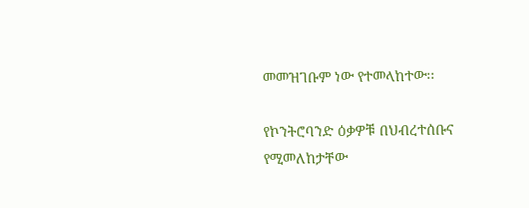መመዝገቡም ነው የተመላከተው፡፡

የኮንትሮባንድ ዕቃዎቹ በህብረተሰቡና የሚመለከታቸው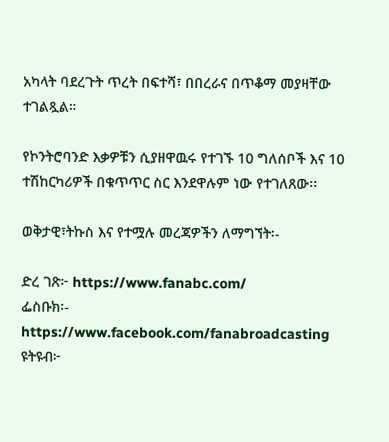አካላት ባደረጉት ጥረት በፍተሻ፣ በበረራና በጥቆማ መያዛቸው ተገልጿል።

የኮንትሮባንድ እቃዎቹን ሲያዘዋዉሩ የተገኙ 10 ግለሰቦች እና 10 ተሽከርካሪዎች በቁጥጥር ስር እንደዋሉም ነው የተገለጸው፡፡

ወቅታዊ፣ትኩስ እና የተሟሉ መረጃዎችን ለማግኘት፡-

ድረ ገጽ፦ https://www.fanabc.com/
ፌስቡክ፡- https://www.facebook.com/fanabroadcasting
ዩትዩብ፦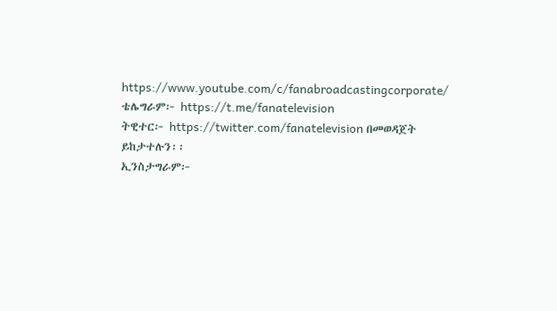https://www.youtube.com/c/fanabroadcastingcorporate/
ቴሌግራም፦ https://t.me/fanatelevision
ትዊተር፦ https://twitter.com/fanatelevision በመወዳጀት ይከታተሉን፡፡
ኢንስታግራም፦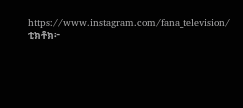https://www.instagram.com/fana_television/
ቲክቶክ፦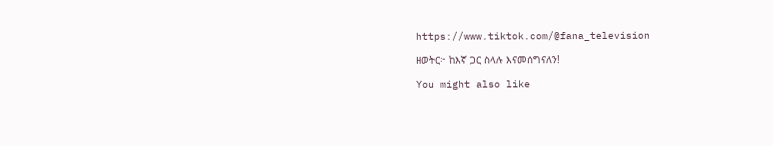https://www.tiktok.com/@fana_television

ዘወትር፦ ከእኛ ጋር ስላሉ እናመሰግናለን!

You might also like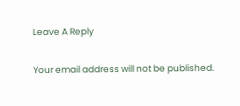Leave A Reply

Your email address will not be published.